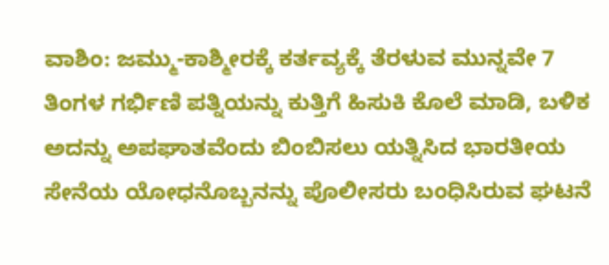ವಾಶಿಂ: ಜಮ್ಮು-ಕಾಶ್ಮೀರಕ್ಕೆ ಕರ್ತವ್ಯಕ್ಕೆ ತೆರಳುವ ಮುನ್ನವೇ 7 ತಿಂಗಳ ಗರ್ಭಿಣಿ ಪತ್ನಿಯನ್ನು ಕುತ್ತಿಗೆ ಹಿಸುಕಿ ಕೊಲೆ ಮಾಡಿ, ಬಳಿಕ ಅದನ್ನು ಅಪಘಾತವೆಂದು ಬಿಂಬಿಸಲು ಯತ್ನಿಸಿದ ಭಾರತೀಯ ಸೇನೆಯ ಯೋಧನೊಬ್ಬನನ್ನು ಪೊಲೀಸರು ಬಂಧಿಸಿರುವ ಘಟನೆ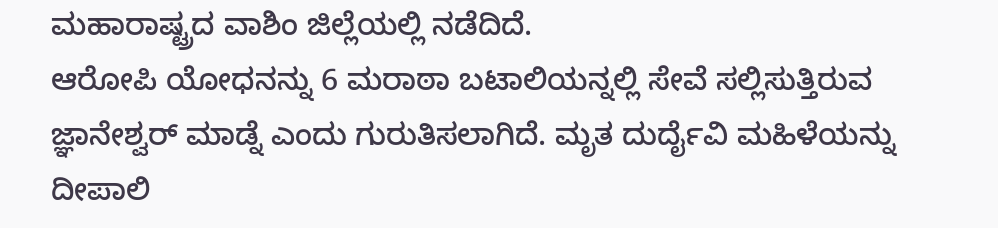ಮಹಾರಾಷ್ಟ್ರದ ವಾಶಿಂ ಜಿಲ್ಲೆಯಲ್ಲಿ ನಡೆದಿದೆ.
ಆರೋಪಿ ಯೋಧನನ್ನು 6 ಮರಾಠಾ ಬಟಾಲಿಯನ್ನಲ್ಲಿ ಸೇವೆ ಸಲ್ಲಿಸುತ್ತಿರುವ ಜ್ಞಾನೇಶ್ವರ್ ಮಾಡ್ನೆ ಎಂದು ಗುರುತಿಸಲಾಗಿದೆ. ಮೃತ ದುರ್ದೈವಿ ಮಹಿಳೆಯನ್ನು ದೀಪಾಲಿ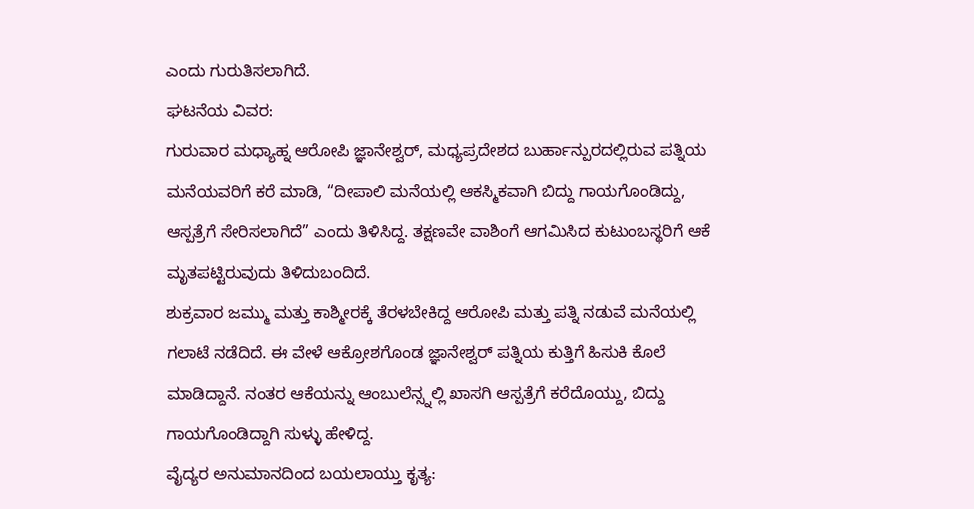ಎಂದು ಗುರುತಿಸಲಾಗಿದೆ.
ಘಟನೆಯ ವಿವರ:
ಗುರುವಾರ ಮಧ್ಯಾಹ್ನ ಆರೋಪಿ ಜ್ಞಾನೇಶ್ವರ್, ಮಧ್ಯಪ್ರದೇಶದ ಬುರ್ಹಾನ್ಪುರದಲ್ಲಿರುವ ಪತ್ನಿಯ ಮನೆಯವರಿಗೆ ಕರೆ ಮಾಡಿ, “ದೀಪಾಲಿ ಮನೆಯಲ್ಲಿ ಆಕಸ್ಮಿಕವಾಗಿ ಬಿದ್ದು ಗಾಯಗೊಂಡಿದ್ದು, ಆಸ್ಪತ್ರೆಗೆ ಸೇರಿಸಲಾಗಿದೆ” ಎಂದು ತಿಳಿಸಿದ್ದ. ತಕ್ಷಣವೇ ವಾಶಿಂಗೆ ಆಗಮಿಸಿದ ಕುಟುಂಬಸ್ಥರಿಗೆ ಆಕೆ ಮೃತಪಟ್ಟಿರುವುದು ತಿಳಿದುಬಂದಿದೆ.
ಶುಕ್ರವಾರ ಜಮ್ಮು ಮತ್ತು ಕಾಶ್ಮೀರಕ್ಕೆ ತೆರಳಬೇಕಿದ್ದ ಆರೋಪಿ ಮತ್ತು ಪತ್ನಿ ನಡುವೆ ಮನೆಯಲ್ಲಿ ಗಲಾಟೆ ನಡೆದಿದೆ. ಈ ವೇಳೆ ಆಕ್ರೋಶಗೊಂಡ ಜ್ಞಾನೇಶ್ವರ್ ಪತ್ನಿಯ ಕುತ್ತಿಗೆ ಹಿಸುಕಿ ಕೊಲೆ ಮಾಡಿದ್ದಾನೆ. ನಂತರ ಆಕೆಯನ್ನು ಆಂಬುಲೆನ್ಸ್ನಲ್ಲಿ ಖಾಸಗಿ ಆಸ್ಪತ್ರೆಗೆ ಕರೆದೊಯ್ದು, ಬಿದ್ದು ಗಾಯಗೊಂಡಿದ್ದಾಗಿ ಸುಳ್ಳು ಹೇಳಿದ್ದ.
ವೈದ್ಯರ ಅನುಮಾನದಿಂದ ಬಯಲಾಯ್ತು ಕೃತ್ಯ: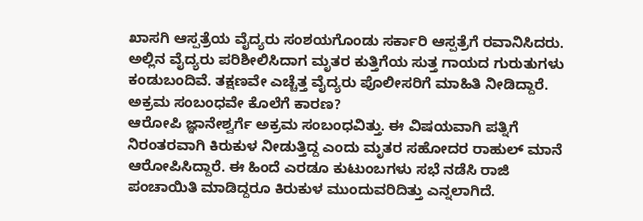ಖಾಸಗಿ ಆಸ್ಪತ್ರೆಯ ವೈದ್ಯರು ಸಂಶಯಗೊಂಡು ಸರ್ಕಾರಿ ಆಸ್ಪತ್ರೆಗೆ ರವಾನಿಸಿದರು. ಅಲ್ಲಿನ ವೈದ್ಯರು ಪರಿಶೀಲಿಸಿದಾಗ ಮೃತರ ಕುತ್ತಿಗೆಯ ಸುತ್ತ ಗಾಯದ ಗುರುತುಗಳು ಕಂಡುಬಂದಿವೆ. ತಕ್ಷಣವೇ ಎಚ್ಚೆತ್ತ ವೈದ್ಯರು ಪೊಲೀಸರಿಗೆ ಮಾಹಿತಿ ನೀಡಿದ್ದಾರೆ.
ಅಕ್ರಮ ಸಂಬಂಧವೇ ಕೊಲೆಗೆ ಕಾರಣ?
ಆರೋಪಿ ಜ್ಞಾನೇಶ್ವರ್ಗೆ ಅಕ್ರಮ ಸಂಬಂಧವಿತ್ತು. ಈ ವಿಷಯವಾಗಿ ಪತ್ನಿಗೆ ನಿರಂತರವಾಗಿ ಕಿರುಕುಳ ನೀಡುತ್ತಿದ್ದ ಎಂದು ಮೃತರ ಸಹೋದರ ರಾಹುಲ್ ಮಾನೆ ಆರೋಪಿಸಿದ್ದಾರೆ. ಈ ಹಿಂದೆ ಎರಡೂ ಕುಟುಂಬಗಳು ಸಭೆ ನಡೆಸಿ ರಾಜಿ ಪಂಚಾಯಿತಿ ಮಾಡಿದ್ದರೂ ಕಿರುಕುಳ ಮುಂದುವರಿದಿತ್ತು ಎನ್ನಲಾಗಿದೆ.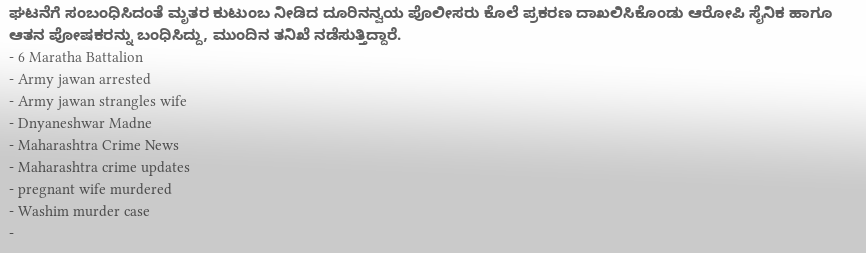ಘಟನೆಗೆ ಸಂಬಂಧಿಸಿದಂತೆ ಮೃತರ ಕುಟುಂಬ ನೀಡಿದ ದೂರಿನನ್ವಯ ಪೊಲೀಸರು ಕೊಲೆ ಪ್ರಕರಣ ದಾಖಲಿಸಿಕೊಂಡು ಆರೋಪಿ ಸೈನಿಕ ಹಾಗೂ ಆತನ ಪೋಷಕರನ್ನು ಬಂಧಿಸಿದ್ದು, ಮುಂದಿನ ತನಿಖೆ ನಡೆಸುತ್ತಿದ್ದಾರೆ.
- 6 Maratha Battalion
- Army jawan arrested
- Army jawan strangles wife
- Dnyaneshwar Madne
- Maharashtra Crime News
- Maharashtra crime updates
- pregnant wife murdered
- Washim murder case
-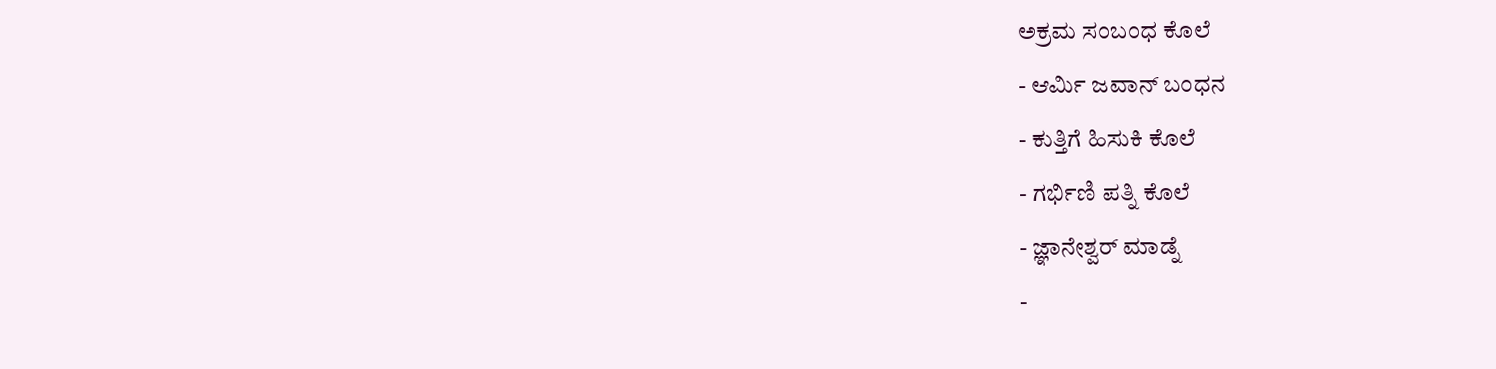ಅಕ್ರಮ ಸಂಬಂಧ ಕೊಲೆ
- ಆರ್ಮಿ ಜವಾನ್ ಬಂಧನ
- ಕುತ್ತಿಗೆ ಹಿಸುಕಿ ಕೊಲೆ
- ಗರ್ಭಿಣಿ ಪತ್ನಿ ಕೊಲೆ
- ಜ್ಞಾನೇಶ್ವರ್ ಮಾಡ್ನೆ
-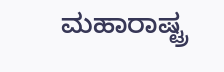ಮಹಾರಾಷ್ಟ್ರ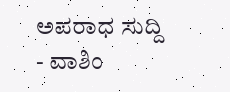ಅಪರಾಧ ಸುದ್ದಿ
- ವಾಶಿಂ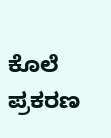ಕೊಲೆ ಪ್ರಕರಣ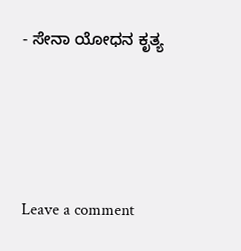- ಸೇನಾ ಯೋಧನ ಕೃತ್ಯ





Leave a comment